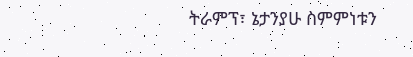ትራምፕ፣ ኔታንያሁ ስምምነቱን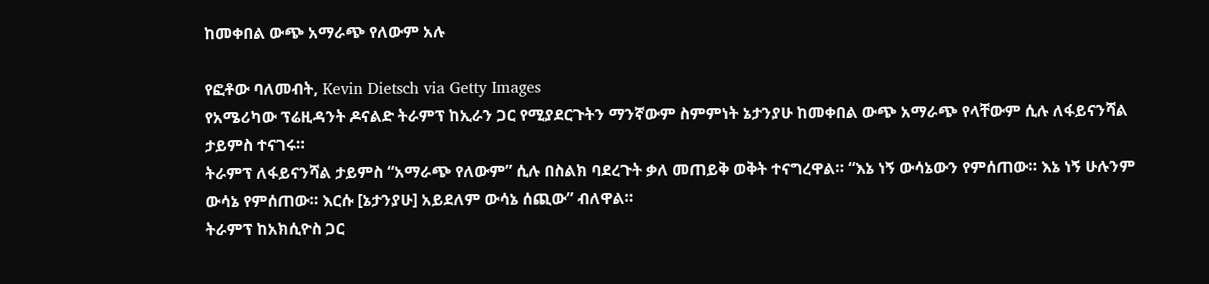ከመቀበል ውጭ አማራጭ የለውም አሉ

የፎቶው ባለመብት, Kevin Dietsch via Getty Images
የአሜሪካው ፕሬዚዳንት ዶናልድ ትራምፕ ከኢራን ጋር የሚያደርጉትን ማንኛውም ስምምነት ኔታንያሁ ከመቀበል ውጭ አማራጭ የላቸውም ሲሉ ለፋይናንሻል ታይምስ ተናገሩ።
ትራምፕ ለፋይናንሻል ታይምስ “አማራጭ የለውም” ሲሉ በስልክ ባደረጉት ቃለ መጠይቅ ወቅት ተናግረዋል። “እኔ ነኝ ውሳኔውን የምሰጠው። እኔ ነኝ ሁሉንም ውሳኔ የምሰጠው። እርሱ [ኔታንያሁ] አይደለም ውሳኔ ሰጪው” ብለዋል።
ትራምፕ ከአክሲዮስ ጋር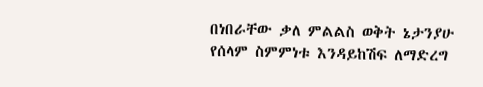በነበራቸው ቃለ ምልልስ ወቅት ኔታንያሁ የሰላም ስምምነቱ እንዳይከሽፍ ለማድረግ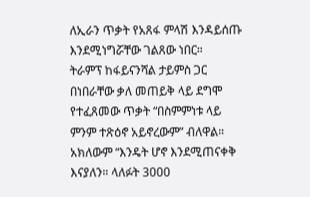ለኢራን ጥቃት የአጸፋ ምላሽ እንዳይሰጡ እንደሚነግሯቸው ገልጸው ነበር።
ትራምፕ ከፋይናንሻል ታይምስ ጋር በነበራቸው ቃለ መጠይቅ ላይ ደግሞ የተፈጸመው ጥቃት “በስምምነቱ ላይ ምንም ተጽዕኖ አይኖረውም” ብለዋል።
አክለውም “እንዴት ሆኖ እንደሚጠናቀቅ እናያለን። ላለፉት 3000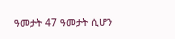ዓመታት 47 ዓመታት ሲሆን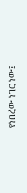የነበረው ነገር ነው፤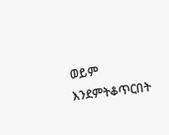ወይም እንደምትቆጥርበት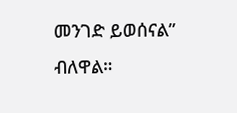መንገድ ይወሰናል” ብለዋል።